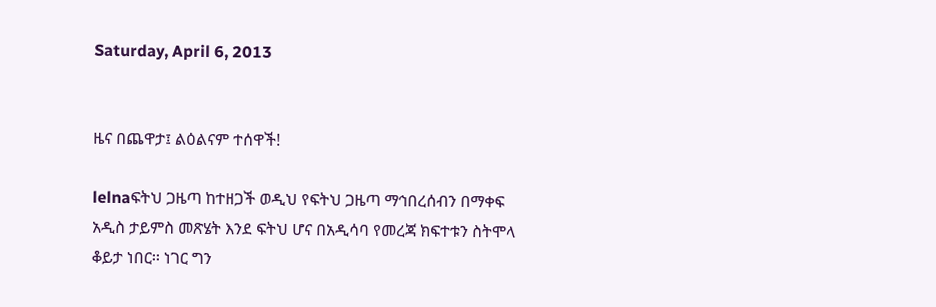Saturday, April 6, 2013


ዜና በጨዋታ፤ ልዕልናም ተሰዋች!

lelnaፍትህ ጋዜጣ ከተዘጋች ወዲህ የፍትህ ጋዜጣ ማኅበረሰብን በማቀፍ አዲስ ታይምስ መጽሄት እንደ ፍትህ ሆና በአዲሳባ የመረጃ ክፍተቱን ስትሞላ ቆይታ ነበር፡፡ ነገር ግን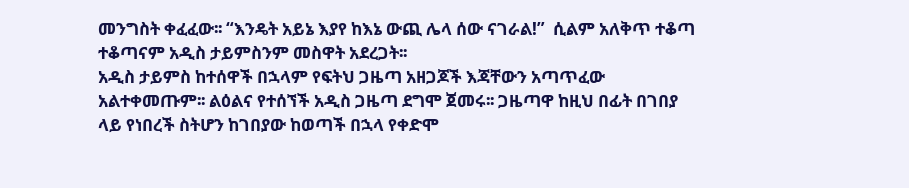መንግስት ቀፈፈው፡፡ “እንዴት አይኔ እያየ ከእኔ ውጪ ሌላ ሰው ናገራል!”  ሲልም አለቅጥ ተቆጣ ተቆጣናም አዲስ ታይምስንም መስዋት አደረጋት፡፡
አዲስ ታይምስ ከተሰዋች በኋላም የፍትህ ጋዜጣ አዘጋጆች እጃቸውን አጣጥፈው አልተቀመጡም፡፡ ልዕልና የተሰኘች አዲስ ጋዜጣ ደግሞ ጀመሩ፡፡ ጋዜጣዋ ከዚህ በፊት በገበያ ላይ የነበረች ስትሆን ከገበያው ከወጣች በኋላ የቀድሞ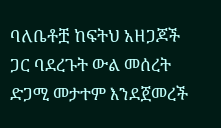ባለቤቶቿ ከፍትህ አዘጋጆች ጋር ባደረጉት ውል መሰረት ድጋሚ መታተም እንደጀመረች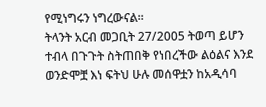የሚነግሩን ነግረውናል፡፡
ትላንት አርብ መጋቢት 27/2005 ትወጣ ይሆን ተብላ በጉጉት ስትጠበቅ የነበረችው ልዕልና እንደ ወንድሞቿ እነ ፍትህ ሁሉ መሰዋቷን ከአዲሳባ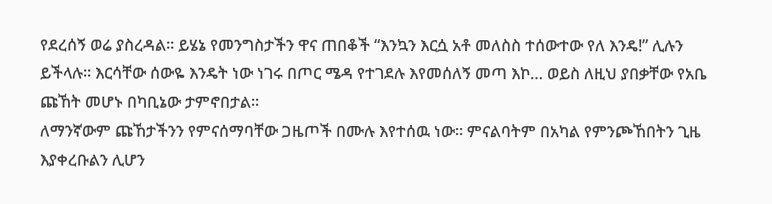የደረሰኝ ወሬ ያስረዳል፡፡ ይሄኔ የመንግስታችን ዋና ጠበቆች “እንኳን እርሷ አቶ መለስስ ተሰውተው የለ እንዴ!” ሊሉን ይችላሉ፡፡ እርሳቸው ሰውዬ እንዴት ነው ነገሩ በጦር ሜዳ የተገደሉ እየመሰለኝ መጣ እኮ… ወይስ ለዚህ ያበቃቸው የአቤ ጩኸት መሆኑ በካቢኔው ታምኖበታል፡፡
ለማንኛውም ጩኸታችንን የምናሰማባቸው ጋዜጦች በሙሉ እየተሰዉ ነው፡፡ ምናልባትም በአካል የምንጮኸበትን ጊዜ እያቀረቡልን ሊሆን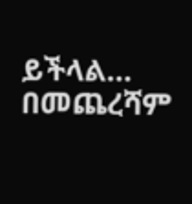ይችላል…
በመጨረሻም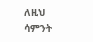ለዚህ ሳምንት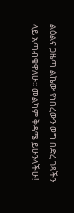ልዕልና ጋዜጣ ልኬው የነበረውን ወግ በድረ ገጻችን ላይ አጣብቄዋለሁ፡፡ መልካም ቅዳሜ ይሁንላችሁ!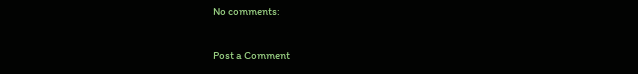No comments:

Post a Comment